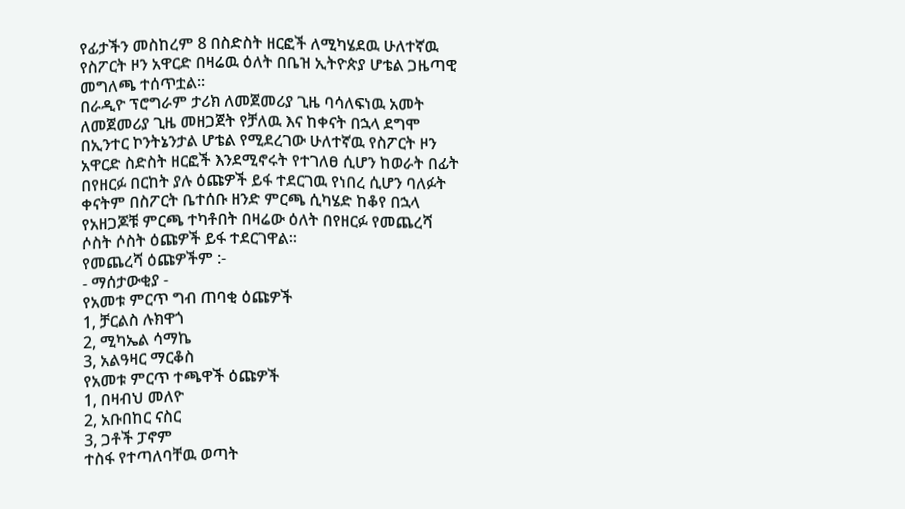የፊታችን መስከረም 8 በስድስት ዘርፎች ለሚካሄደዉ ሁለተኛዉ የስፖርት ዞን አዋርድ በዛሬዉ ዕለት በቤዝ ኢትዮጵያ ሆቴል ጋዜጣዊ መግለጫ ተሰጥቷል።
በራዲዮ ፕሮግራም ታሪክ ለመጀመሪያ ጊዜ ባሳለፍነዉ አመት ለመጀመሪያ ጊዜ መዘጋጀት የቻለዉ እና ከቀናት በኋላ ደግሞ በኢንተር ኮንትኔንታል ሆቴል የሚደረገው ሁለተኛዉ የስፖርት ዞን አዋርድ ስድስት ዘርፎች እንደሚኖሩት የተገለፀ ሲሆን ከወራት በፊት በየዘርፉ በርከት ያሉ ዕጩዎች ይፋ ተደርገዉ የነበረ ሲሆን ባለፉት ቀናትም በስፖርት ቤተሰቡ ዘንድ ምርጫ ሲካሄድ ከቆየ በኋላ የአዘጋጆቹ ምርጫ ተካቶበት በዛሬው ዕለት በየዘርፉ የመጨረሻ ሶስት ሶስት ዕጩዎች ይፋ ተደርገዋል።
የመጨረሻ ዕጩዎችም :-
- ማሰታውቂያ -
የአመቱ ምርጥ ግብ ጠባቂ ዕጩዎች
1, ቻርልስ ሉክዋጎ
2, ሚካኤል ሳማኬ
3, አልዓዛር ማርቆስ
የአመቱ ምርጥ ተጫዋች ዕጩዎች
1, በዛብህ መለዮ
2, አቡበከር ናስር
3, ጋቶች ፓኖም
ተስፋ የተጣለባቸዉ ወጣት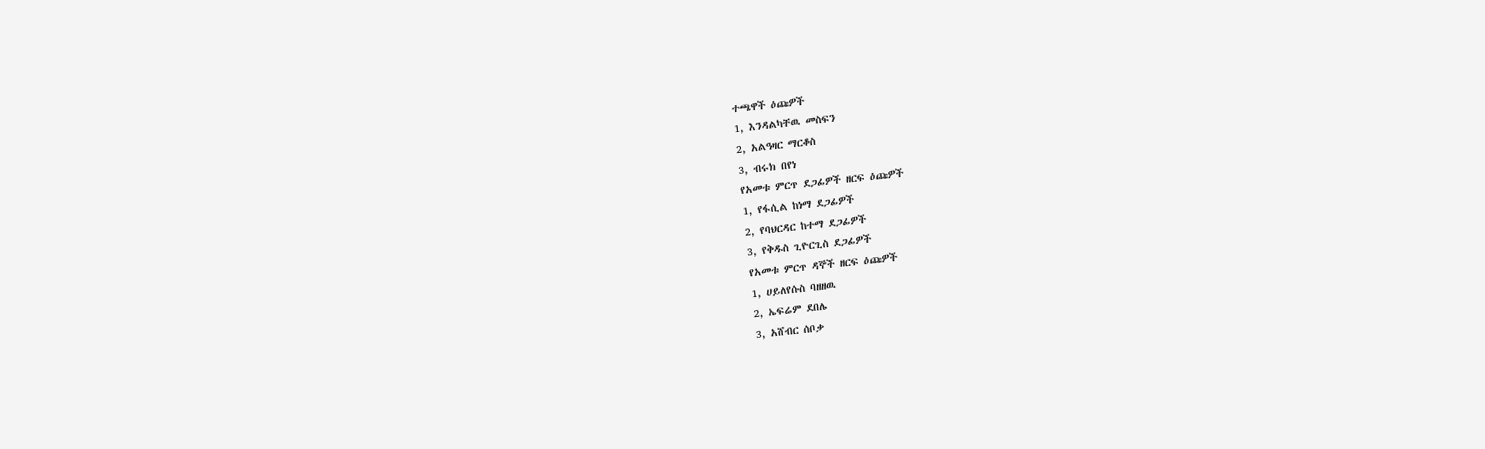ተጫዋች ዕጩዎች
1, እንዳልካቸዉ መስፍን
2, አልዓዛር ማርቆስ
3, ብሩክ በየነ
የአመቱ ምርጥ ደጋፊዎች ዘርፍ ዕጩዎች
1, የፋሲል ከነማ ደጋፊዎች
2, የባህርዳር ከተማ ደጋፊዎች
3, የቅዱስ ጊዮርጊስ ደጋፊዎች
የአመቱ ምርጥ ዳኞች ዘርፍ ዕጩዎች
1, ሀይለየሱስ ባዘዘዉ
2, ኤፍሬም ደበሌ
3, አሸብር ሰቦቃ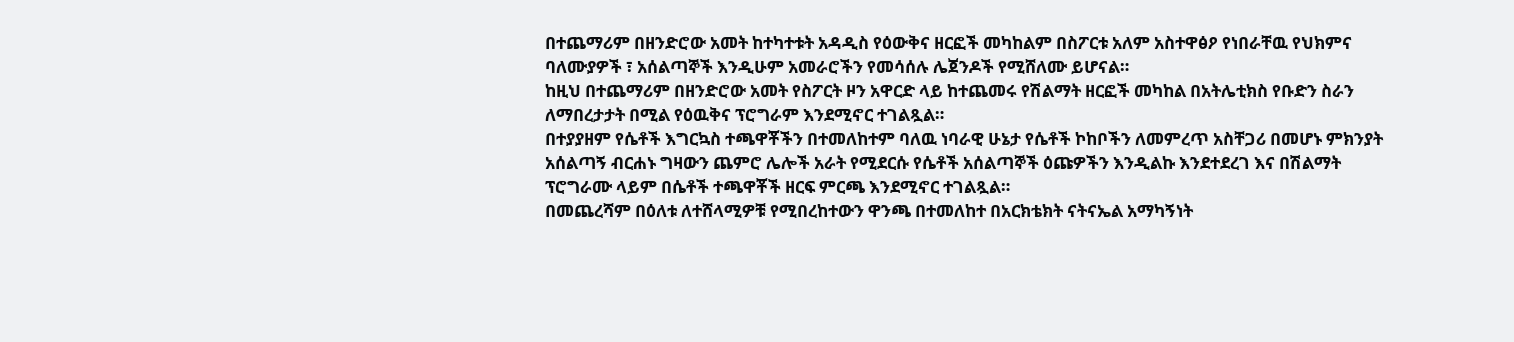በተጨማሪም በዘንድሮው አመት ከተካተቱት አዳዲስ የዕውቅና ዘርፎች መካከልም በስፖርቱ አለም አስተዋፅዖ የነበራቸዉ የህክምና ባለሙያዎች ፣ አሰልጣኞች እንዲሁም አመራሮችን የመሳሰሉ ሌጀንዶች የሚሸለሙ ይሆናል።
ከዚህ በተጨማሪም በዘንድሮው አመት የስፖርት ዞን አዋርድ ላይ ከተጨመሩ የሽልማት ዘርፎች መካከል በአትሌቲክስ የቡድን ስራን ለማበረታታት በሚል የዕዉቅና ፕሮግራም እንደሚኖር ተገልጿል።
በተያያዘም የሴቶች እግርኳስ ተጫዋቾችን በተመለከተም ባለዉ ነባራዊ ሁኔታ የሴቶች ኮከቦችን ለመምረጥ አስቸጋሪ በመሆኑ ምክንያት አሰልጣኝ ብርሐኑ ግዛውን ጨምሮ ሌሎች አራት የሚደርሱ የሴቶች አሰልጣኞች ዕጩዎችን እንዲልኩ እንደተደረገ እና በሽልማት ፕሮግራሙ ላይም በሴቶች ተጫዋቾች ዘርፍ ምርጫ እንደሚኖር ተገልጿል።
በመጨረሻም በዕለቱ ለተሸላሚዎቹ የሚበረከተውን ዋንጫ በተመለከተ በአርክቴክት ናትናኤል አማካኝነት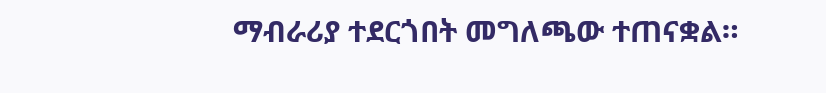ማብራሪያ ተደርጎበት መግለጫው ተጠናቋል።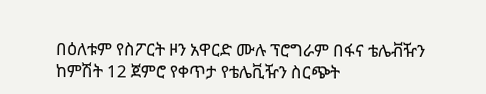በዕለቱም የስፖርት ዞን አዋርድ ሙሉ ፕሮግራም በፋና ቴሌቭዥን ከምሽት 12 ጀምሮ የቀጥታ የቴሌቪዥን ስርጭት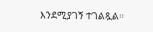እንደሚያገኝ ተገልጿል።